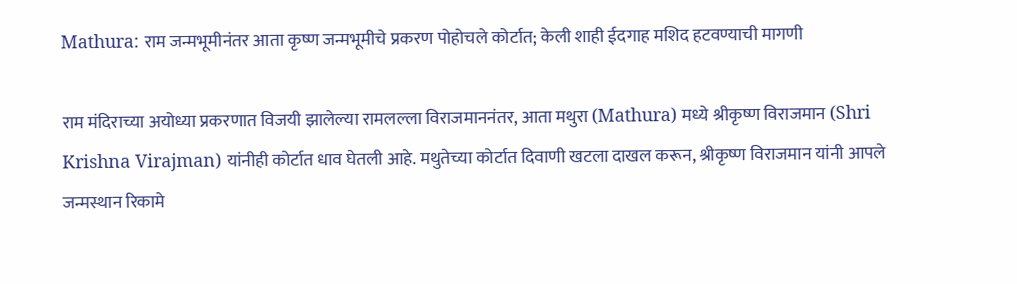Mathura: राम जन्मभूमीनंतर आता कृष्ण जन्मभूमीचे प्रकरण पोहोचले कोर्टात; केली शाही ईदगाह मशिद हटवण्याची मागणी

राम मंदिराच्या अयोध्या प्रकरणात विजयी झालेल्या रामलल्ला विराजमाननंतर, आता मथुरा (Mathura) मध्ये श्रीकृष्ण विराजमान (Shri Krishna Virajman) यांनीही कोर्टात धाव घेतली आहे. मथुतेच्या कोर्टात दिवाणी खटला दाखल करून, श्रीकृष्ण विराजमान यांनी आपले जन्मस्थान रिकामे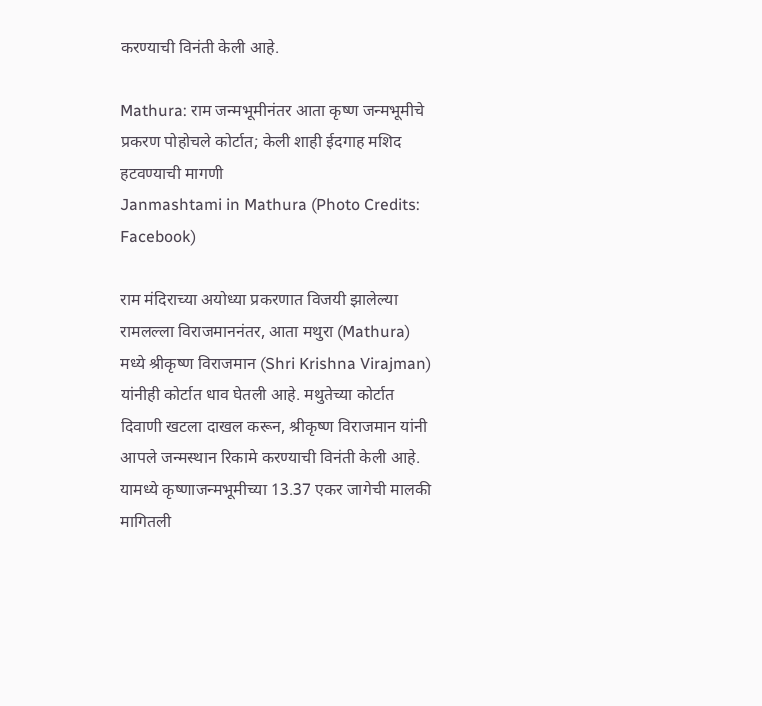करण्याची विनंती केली आहे.

Mathura: राम जन्मभूमीनंतर आता कृष्ण जन्मभूमीचे प्रकरण पोहोचले कोर्टात; केली शाही ईदगाह मशिद हटवण्याची मागणी
Janmashtami in Mathura (Photo Credits: Facebook)

राम मंदिराच्या अयोध्या प्रकरणात विजयी झालेल्या रामलल्ला विराजमाननंतर, आता मथुरा (Mathura) मध्ये श्रीकृष्ण विराजमान (Shri Krishna Virajman) यांनीही कोर्टात धाव घेतली आहे. मथुतेच्या कोर्टात दिवाणी खटला दाखल करून, श्रीकृष्ण विराजमान यांनी आपले जन्मस्थान रिकामे करण्याची विनंती केली आहे. यामध्ये कृष्णाजन्मभूमीच्या 13.37 एकर जागेची मालकी मागितली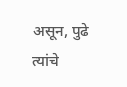असून, पुढे त्यांचे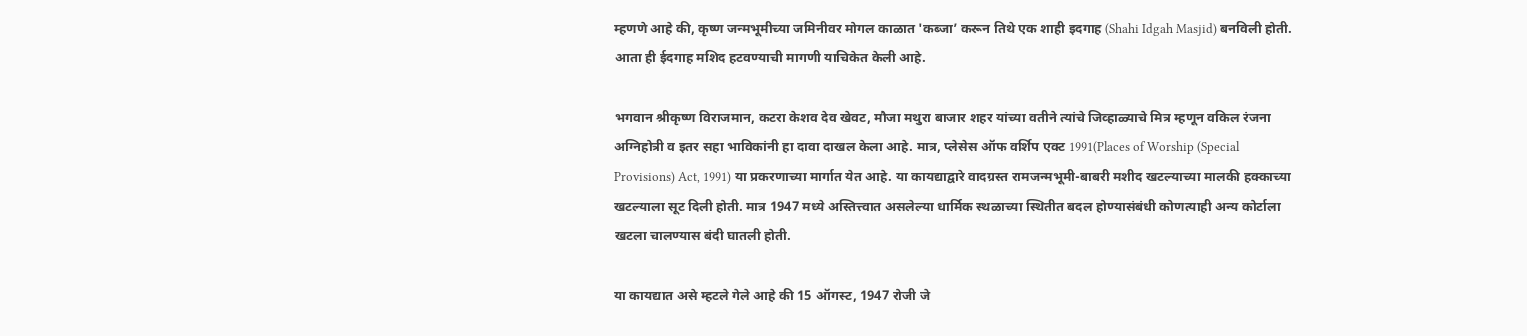म्हणणे आहे की, कृष्ण जन्मभूमीच्या जमिनीवर मोगल काळात 'कब्जा’ करून तिथे एक शाही इदगाह (Shahi Idgah Masjid) बनविली होती. आता ही ईदगाह मशिद हटवण्याची मागणी याचिकेत केली आहे.

भगवान श्रीकृष्ण विराजमान, कटरा केशव देव खेवट, मौजा मथुरा बाजार शहर यांच्या वतीने त्यांचे जिव्हाळ्याचे मित्र म्हणून वकिल रंजना अग्निहोत्री व इतर सहा भाविकांनी हा दावा दाखल केला आहे. मात्र, प्लेसेस ऑफ वर्शिप एक्ट 1991(Places of Worship (Special Provisions) Act, 1991) या प्रकरणाच्या मार्गात येत आहे. या कायद्याद्वारे वादग्रस्त रामजन्मभूमी-बाबरी मशीद खटल्याच्या मालकी हक्काच्या खटल्याला सूट दिली होती. मात्र 1947 मध्ये अस्तित्त्वात असलेल्या धार्मिक स्थळाच्या स्थितीत बदल होण्यासंबंधी कोणत्याही अन्य कोर्टाला खटला चालण्यास बंदी घातली होती.

या कायद्यात असे म्हटले गेले आहे की 15 ऑगस्ट, 1947 रोजी जे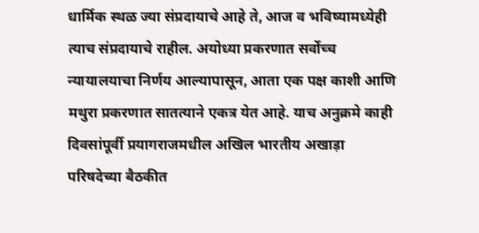धार्मिक स्थळ ज्या संप्रदायाचे आहे ते, आज व भविष्यामध्येही त्याच संप्रदायाचे राहील. अयोध्या प्रकरणात सर्वोच्च न्यायालयाचा निर्णय आल्यापासून, आता एक पक्ष काशी आणि मथुरा प्रकरणात सातत्याने एकत्र येत आहे. याच अनुक्रमे काही दिवसांपूर्वी प्रयागराजमधील अखिल भारतीय अखाड़ा परिषदेच्या बैठकीत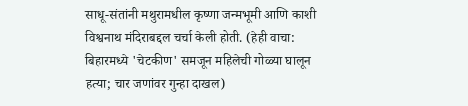साधू-संतांनी मथुरामधील कृष्णा जन्मभूमी आणि काशी विश्वनाथ मंदिराबद्दल चर्चा केली होती. (हेही वाचा: बिहारमध्ये 'चेटकीण' समजून महिलेची गोळ्या घालून हत्या; चार जणांवर गुन्हा दाखल)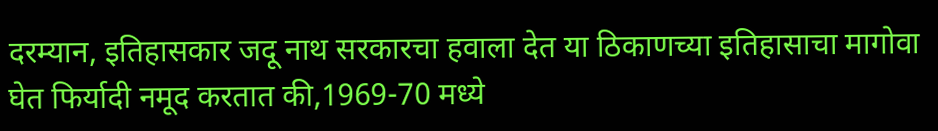दरम्यान, इतिहासकार जदू नाथ सरकारचा हवाला देत या ठिकाणच्या इतिहासाचा मागोवा घेत फिर्यादी नमूद करतात की,1969-70 मध्ये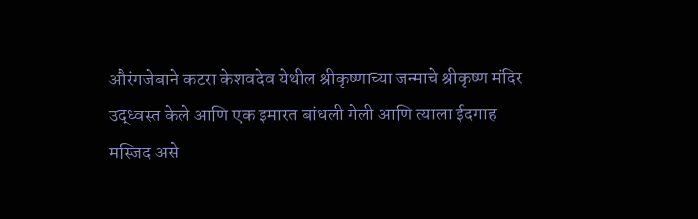औरंगजेबाने कटरा केशवदेव येथील श्रीकृष्णाच्या जन्माचे श्रीकृष्ण मंदिर उद्ध्वस्त केले आणि एक इमारत बांधली गेली आणि त्याला ईदगाह मस्जिद असे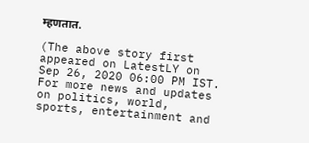म्हणतात.

(The above story first appeared on LatestLY on Sep 26, 2020 06:00 PM IST. For more news and updates on politics, world, sports, entertainment and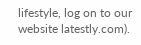lifestyle, log on to our website latestly.com).